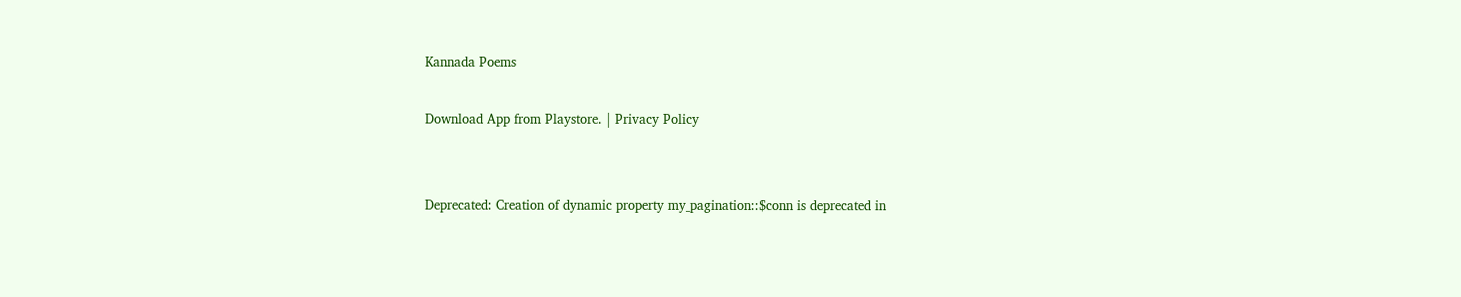Kannada Poems

Download App from Playstore. | Privacy Policy


Deprecated: Creation of dynamic property my_pagination::$conn is deprecated in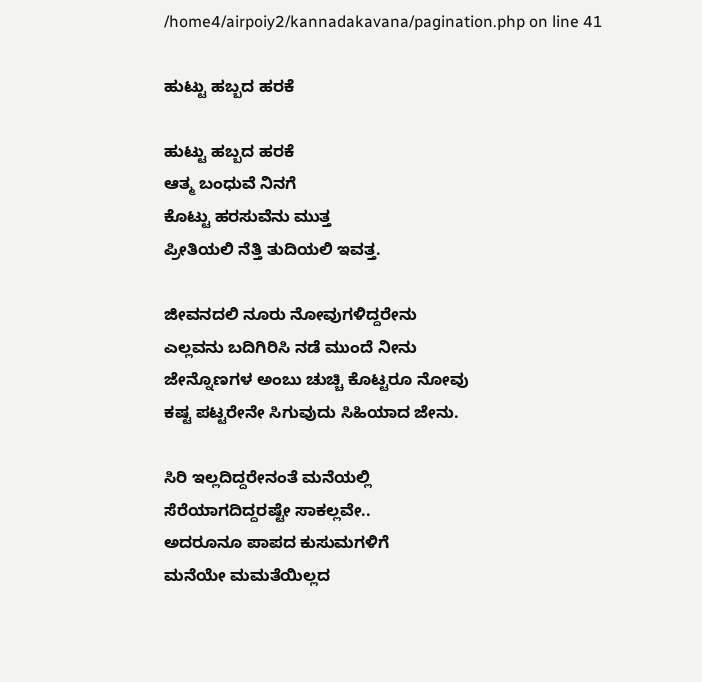/home4/airpoiy2/kannadakavana/pagination.php on line 41

ಹುಟ್ಟು ಹಬ್ಬದ ಹರಕೆ

ಹುಟ್ಟು ಹಬ್ಬದ ಹರಕೆ
ಆತ್ಮ ಬಂಧುವೆ ನಿನಗೆ
ಕೊಟ್ಟು ಹರಸುವೆನು ಮುತ್ತ
ಪ್ರೀತಿಯಲಿ ನೆತ್ತಿ ತುದಿಯಲಿ ಇವತ್ತ.

ಜೀವನದಲಿ ನೂರು ನೋವುಗಳಿದ್ದರೇನು
ಎಲ್ಲವನು ಬದಿಗಿರಿಸಿ ನಡೆ ಮುಂದೆ ನೀನು
ಜೇನ್ನೊಣಗಳ ಅಂಬು ಚುಚ್ಚಿ ಕೊಟ್ಟರೂ ನೋವು
ಕಷ್ಟ ಪಟ್ಟರೇನೇ ಸಿಗುವುದು ಸಿಹಿಯಾದ ಜೇನು.

ಸಿರಿ ಇಲ್ಲದಿದ್ದರೇನಂತೆ ಮನೆಯಲ್ಲಿ
ಸೆರೆಯಾಗದಿದ್ದರಷ್ಟೇ ಸಾಕಲ್ಲವೇ..
ಅದರೂನೂ ಪಾಪದ ಕುಸುಮಗಳಿಗೆ
ಮನೆಯೇ ಮಮತೆಯಿಲ್ಲದ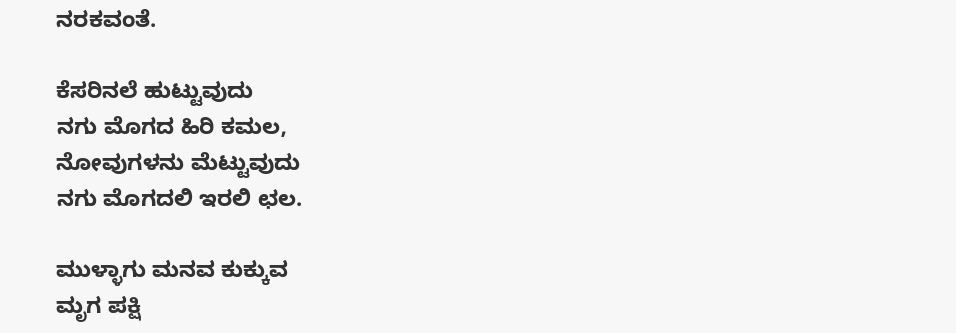ನರಕವಂತೆ.

ಕೆಸರಿನಲೆ ಹುಟ್ಟುವುದು
ನಗು ಮೊಗದ ಹಿರಿ ಕಮಲ,
ನೋವುಗಳನು ಮೆಟ್ಟುವುದು
ನಗು ಮೊಗದಲಿ ಇರಲಿ ಛಲ.

ಮುಳ್ಳಾಗು ಮನವ ಕುಕ್ಕುವ
ಮೃಗ ಪಕ್ಷಿ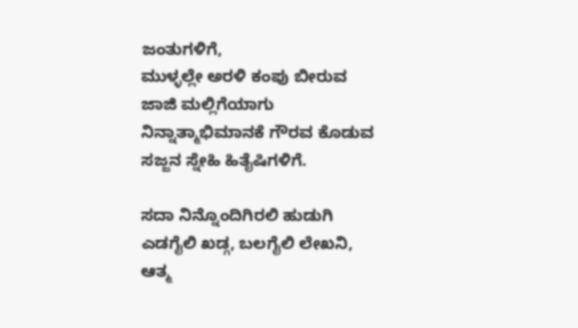ಜಂತುಗಳಿಗೆ,
ಮುಳ್ಳಲ್ಲೇ ಅರಳಿ ಕಂಪು ಬೀರುವ
ಜಾಜಿ ಮಲ್ಲಿಗೆಯಾಗು
ನಿನ್ನಾತ್ಮಾಭಿಮಾನಕೆ ಗೌರವ ಕೊಡುವ
ಸಜ್ಜನ ಸ್ನೇಹಿ ಹಿತೈಷಿಗಳಿಗೆ.

ಸದಾ ನಿನ್ನೊಂದಿಗಿರಲಿ ಹುಡುಗಿ
ಎಡಗೈಲಿ ಖಡ್ಗ, ಬಲಗೈಲಿ ಲೇಖನಿ,
ಆತ್ಮ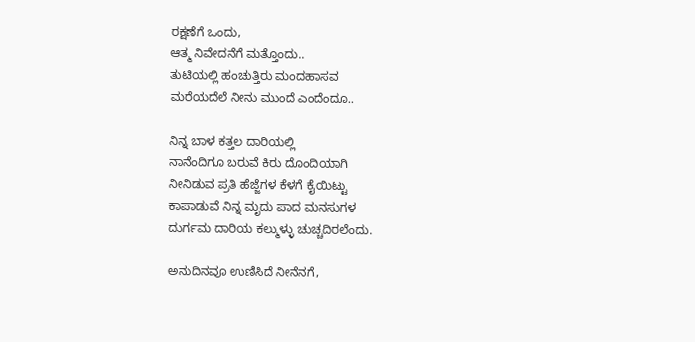ರಕ್ಷಣೆಗೆ ಒಂದು,
ಆತ್ಮ ನಿವೇದನೆಗೆ ಮತ್ತೊಂದು..
ತುಟಿಯಲ್ಲಿ ಹಂಚುತ್ತಿರು ಮಂದಹಾಸವ
ಮರೆಯದೆಲೆ ನೀನು ಮುಂದೆ ಎಂದೆಂದೂ..

ನಿನ್ನ ಬಾಳ ಕತ್ತಲ ದಾರಿಯಲ್ಲಿ
ನಾನೆಂದಿಗೂ ಬರುವೆ ಕಿರು ದೊಂದಿಯಾಗಿ
ನೀನಿಡುವ ಪ್ರತಿ ಹೆಜ್ಜೆಗಳ ಕೆಳಗೆ ಕೈಯಿಟ್ಟು
ಕಾಪಾಡುವೆ ನಿನ್ನ ಮೃದು ಪಾದ ಮನಸುಗಳ
ದುರ್ಗಮ ದಾರಿಯ ಕಲ್ಮುಳ್ಳು ಚುಚ್ಚದಿರಲೆಂದು.

ಅನುದಿನವೂ ಉಣಿಸಿದೆ ನೀನೆನಗೆ,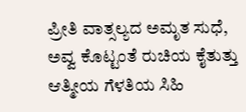ಪ್ರೀತಿ ವಾತ್ಸಲ್ಯದ ಅಮೃತ ಸುಧೆ,
ಅವ್ವ ಕೊಟ್ಟಂತೆ ರುಚಿಯ ಕೈತುತ್ತು
ಆತ್ಮೀಯ ಗೆಳತಿಯ ಸಿಹಿ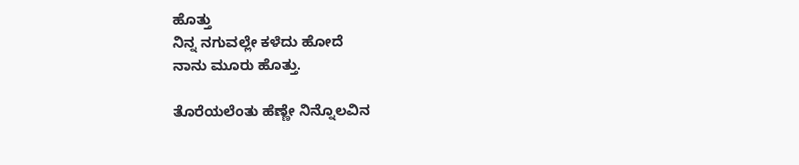ಹೊತ್ತು
ನಿನ್ನ ನಗುವಲ್ಲೇ ಕಳೆದು ಹೋದೆ
ನಾನು ಮೂರು ಹೊತ್ತು.

ತೊರೆಯಲೆಂತು ಹೆಣ್ಣೇ ನಿನ್ನೊಲವಿನ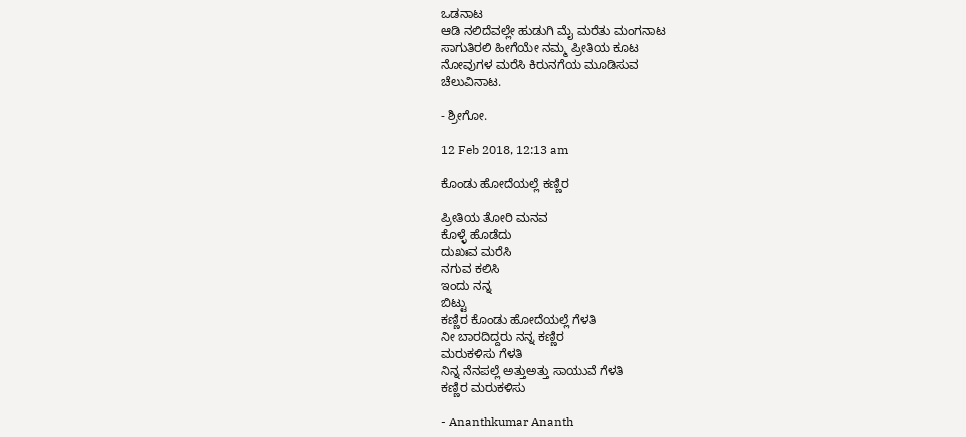ಒಡನಾಟ
ಆಡಿ ನಲಿದೆವಲ್ಲೇ ಹುಡುಗಿ ಮೈ ಮರೆತು ಮಂಗನಾಟ
ಸಾಗುತಿರಲಿ ಹೀಗೆಯೇ ನಮ್ಮ ಪ್ರೀತಿಯ ಕೂಟ
ನೋವುಗಳ ಮರೆಸಿ ಕಿರುನಗೆಯ ಮೂಡಿಸುವ
ಚೆಲುವಿನಾಟ.

- ಶ್ರೀಗೋ.

12 Feb 2018, 12:13 am

ಕೊಂಡು ಹೋದೆಯಲ್ಲೆ ಕಣ್ಣಿರ

ಪ್ರೀತಿಯ ತೋರಿ ಮನವ
ಕೊಳ್ಳೆ ಹೊಡೆದು
ದುಖಃವ ಮರೆಸಿ
ನಗುವ ಕಲಿಸಿ
ಇಂದು ನನ್ನ
ಬಿಟ್ಟು
ಕಣ್ಣಿರ ಕೊಂಡು ಹೋದೆಯಲ್ಲೆ ಗೆಳತಿ
ನೀ ಬಾರದಿದ್ದರು ನನ್ನ ಕಣ್ಣಿರ
ಮರುಕಳಿಸು ಗೆಳತಿ
ನಿನ್ನ ನೆನಪಲ್ಲೆ ಅತ್ತುಅತ್ತು ಸಾಯುವೆ ಗೆಳತಿ
ಕಣ್ಣಿರ ಮರುಕಳಿಸು

- Ananthkumar Ananth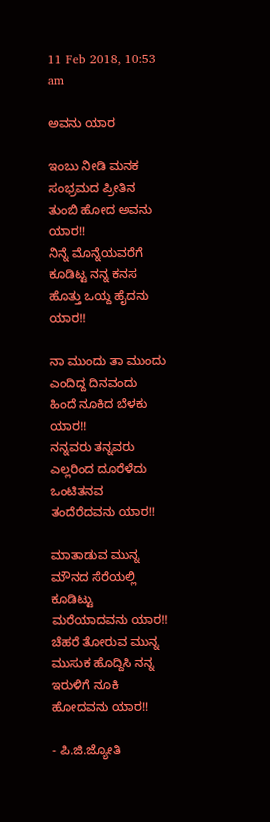11 Feb 2018, 10:53 am

ಅವನು ಯಾರ

ಇಂಬು ನೀಡಿ ಮನಕ
ಸಂಭ್ರಮದ ಪ್ರೀತಿನ
ತುಂಬಿ ಹೋದ ಅವನು ಯಾರ!!
ನಿನ್ನೆ ಮೊನ್ನೆಯವರೆಗೆ
ಕೂಡಿಟ್ಟ ನನ್ನ ಕನಸ
ಹೊತ್ತು ಒಯ್ದ ಹೈದನು ಯಾರ!!

ನಾ ಮುಂದು ತಾ ಮುಂದು
ಎಂದಿದ್ದ ದಿನವಂದು
ಹಿಂದೆ ನೂಕಿದ ಬೆಳಕು ಯಾರ!!
ನನ್ನವರು ತನ್ನವರು
ಎಲ್ಲರಿಂದ ದೂರೆಳೆದು
ಒಂಟಿತನವ ತಂದೆರೆದವನು ಯಾರ!!

ಮಾತಾಡುವ ಮುನ್ನ
ಮೌನದ ಸೆರೆಯಲ್ಲಿ
ಕೂಡಿಟ್ಟು ಮರೆಯಾದವನು ಯಾರ!!
ಚೆಹರೆ ತೋರುವ ಮುನ್ನ
ಮುಸುಕ ಹೊದ್ದಿಸಿ ನನ್ನ
ಇರುಳಿಗೆ ನೂಕಿ ಹೋದವನು ಯಾರ!!

- ಪಿ.ಜಿ.ಜ್ಯೋತಿ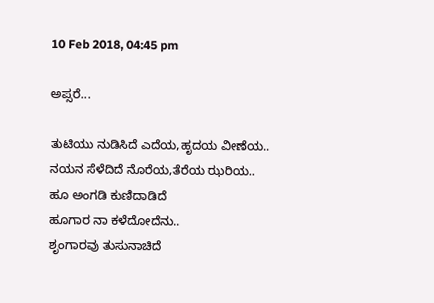10 Feb 2018, 04:45 pm

ಅಪ್ಸರೆ...

ತುಟಿಯು ನುಡಿಸಿದೆ ಎದೆಯ,ಹೃದಯ ವೀಣೆಯ..
ನಯನ ಸೆಳೆದಿದೆ ನೊರೆಯ,ತೆರೆಯ ಝರಿಯ..
ಹೂ ಅಂಗಡಿ ಕುಣಿದಾಡಿದೆ
ಹೂಗಾರ ನಾ ಕಳೆದೋದೆನು..
ಶೃಂಗಾರವು ತುಸುನಾಚಿದೆ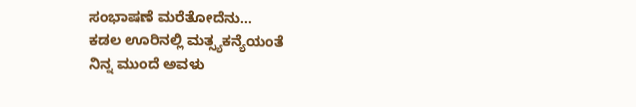ಸಂಭಾಷಣೆ ಮರೆತೋದೆನು...
ಕಡಲ ಊರಿನಲ್ಲಿ ಮತ್ಸ್ಯಕನ್ಯೆಯಂತೆ
ನಿನ್ನ ಮುಂದೆ ಅವಳು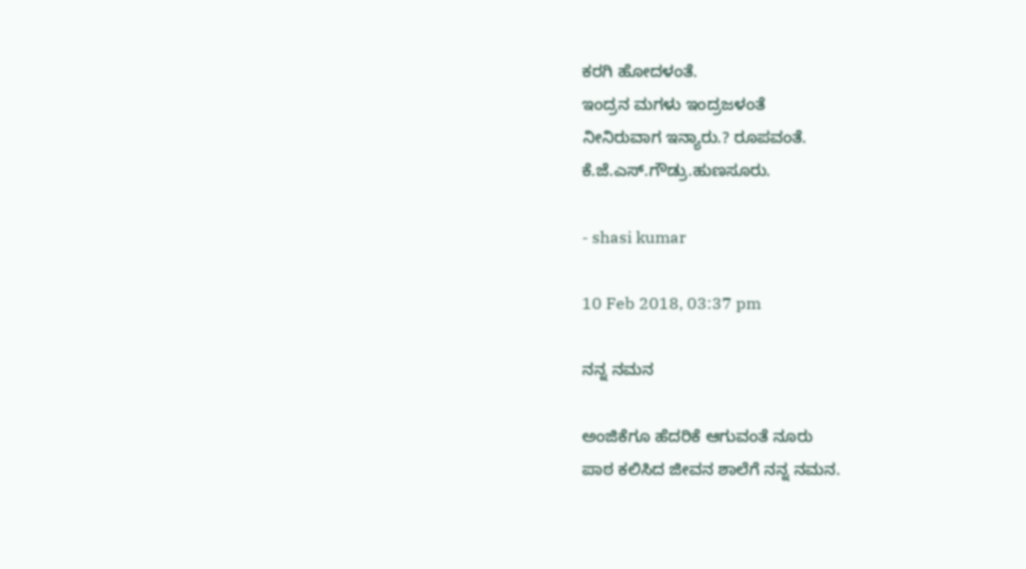ಕರಗಿ ಹೋದಳಂತೆ.
ಇಂದ್ರನ ಮಗಳು ಇಂದ್ರಜಳಂತೆ
ನೀನಿರುವಾಗ ಇನ್ಯಾರು.? ರೂಪವಂತೆ.
ಕೆ.ಜೆ.ಎಸ್.ಗೌಡ್ರು.ಹುಣಸೂರು.

- shasi kumar

10 Feb 2018, 03:37 pm

ನನ್ನ ನಮನ

ಅಂಜಿಕೆಗೂ ಹೆದರಿಕೆ ಆಗುವಂತೆ ನೂರು
ಪಾಠ ಕಲಿಸಿದ ಜೀವನ ಶಾಲೆಗೆ ನನ್ನ ನಮನ.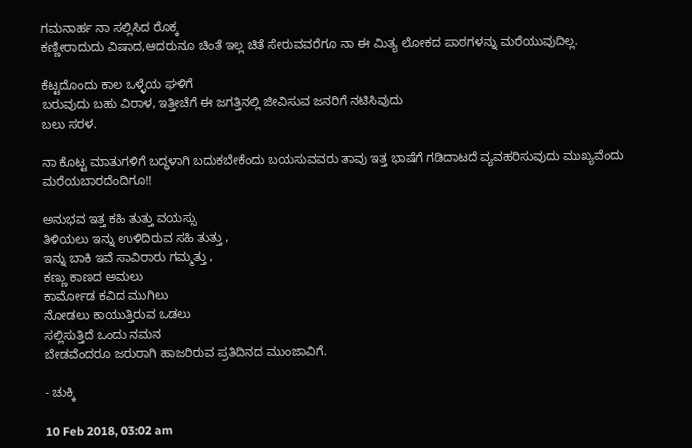ಗಮನಾರ್ಹ ನಾ ಸಲ್ಲಿಸಿದ ರೊಕ್ಕ
ಕಣ್ಣೀರಾದುದು ವಿಷಾದ,ಆದರುನೂ ಚಿಂತೆ ಇಲ್ಲ ಚಿತೆ ಸೇರುವವರೆಗೂ ನಾ ಈ ಮಿತ್ಯ ಲೋಕದ ಪಾಠಗಳನ್ನು ಮರೆಯುವುದಿಲ್ಲ.

ಕೆಟ್ಟದೊಂದು ಕಾಲ ಒಳ್ಳೆಯ ಘಳಿಗೆ
ಬರುವುದು ಬಹು ವಿರಾಳ, ಇತ್ತೀಚೆಗೆ ಈ ಜಗತ್ತಿನಲ್ಲಿ ಜೀವಿಸುವ ಜನರಿಗೆ ನಟಿಸಿವುದು
ಬಲು ಸರಳ.

ನಾ ಕೊಟ್ಟ ಮಾತುಗಳಿಗೆ ಬದ್ಧಳಾಗಿ ಬದುಕಬೇಕೆಂದು ಬಯಸುವವರು ತಾವು ಇತ್ತ ಭಾಷೆಗೆ ಗಡಿದಾಟದೆ ವ್ಯವಹರಿಸುವುದು ಮುಖ್ಯವೆಂದು ಮರೆಯಬಾರದೆಂದಿಗೂ!!

ಅನುಭವ ಇತ್ತ ಕಹಿ ತುತ್ತು ವಯಸ್ಸು
ತಿಳಿಯಲು ಇನ್ನು ಉಳಿದಿರುವ ಸಹಿ ತುತ್ತು ,
ಇನ್ನು ಬಾಕಿ ಇವೆ ಸಾವಿರಾರು ಗಮ್ಮತ್ತು ,
ಕಣ್ಣು ಕಾಣದ ಅಮಲು
ಕಾರ್ಮೋಡ ಕವಿದ ಮುಗಿಲು
ನೋಡಲು ಕಾಯುತ್ತಿರುವ ಒಡಲು
ಸಲ್ಲಿಸುತ್ತಿದೆ ಒಂದು ನಮನ
ಬೇಡವೆಂದರೂ ಜರುರಾಗಿ ಹಾಜರಿರುವ ಪ್ರತಿದಿನದ ಮುಂಜಾವಿಗೆ.

- ಚುಕ್ಕಿ

10 Feb 2018, 03:02 am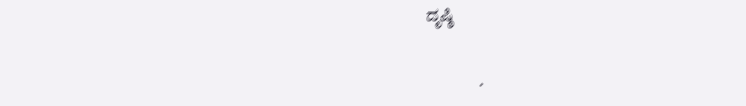ದೃಷ್ಠಿ

               .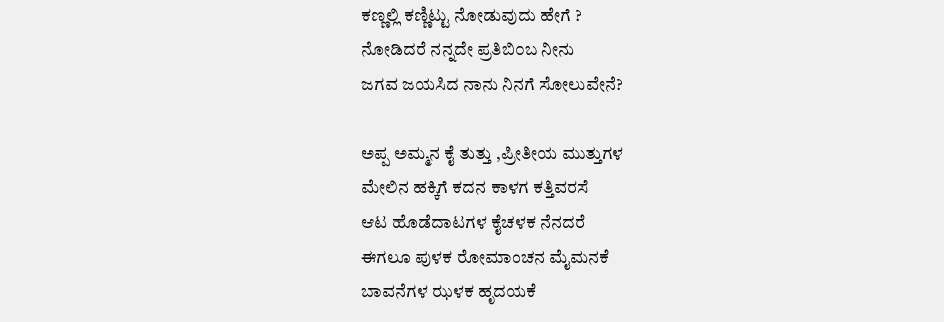ಕಣ್ಣಲ್ಲಿ ಕಣ್ಣಿಟ್ಟು ನೋಡುವುದು ಹೇಗೆ ?
ನೋಡಿದರೆ ನನ್ನದೇ ಪ್ರತಿಬಿ೦ಬ ನೀನು
ಜಗವ ಜಯಸಿದ ನಾನು ನಿನಗೆ ಸೋಲುವೇನೆ?

ಅಪ್ಪ ಅಮ್ಮನ ಕೈ ತುತ್ತು ,ಪ್ರೀತೀಯ ಮುತ್ತುಗಳ
ಮೇಲಿನ ಹಕ್ಕಿಗೆ ಕದನ ಕಾಳಗ ಕತ್ತಿವರಸೆ
ಆಟ ಹೊಡೆದಾಟಗಳ ಕೈಚಳಕ ನೆನದರೆ
ಈಗಲೂ ಪುಳಕ ರೋಮಾಂಚನ ಮೈಮನಕೆ
ಬಾವನೆಗಳ ಝಳಕ ಹೃದಯಕೆ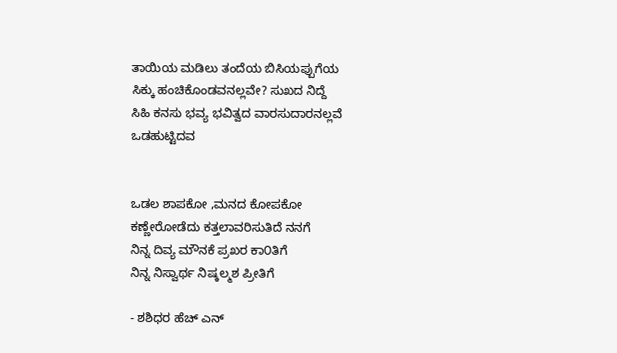ತಾಯಿಯ ಮಡಿಲು ತಂದೆಯ ಬಿಸಿಯಪ್ಪುಗೆಯ
ಸಿಕ್ಕು ಹಂಚಿಕೊಂಡವನಲ್ಲವೇ? ಸುಖದ ನಿದ್ದೆ
ಸಿಹಿ ಕನಸು ಭವ್ಯ ಭವಿತ್ವದ ವಾರಸುದಾರನಲ್ಲವೆ
ಒಡಹುಟ್ಟಿದವ


ಒಡಲ ಶಾಪಕೋ ,ಮನದ ಕೋಪಕೋ
ಕಣ್ಣೇರೋಡೆದು ಕತ್ತಲಾವರಿಸುತಿದೆ ನನಗೆ
ನಿನ್ನ ದಿವ್ಯ ಮೌನಕೆ ಪ್ರಖರ ಕಾ೦ತಿಗೆ
ನಿನ್ನ ನಿಸ್ವಾರ್ಥ ನಿಷ್ಕಲ್ಮಶ ಪ್ರೀತಿಗೆ

- ಶಶಿಧರ ಹೆಚ್ ಎನ್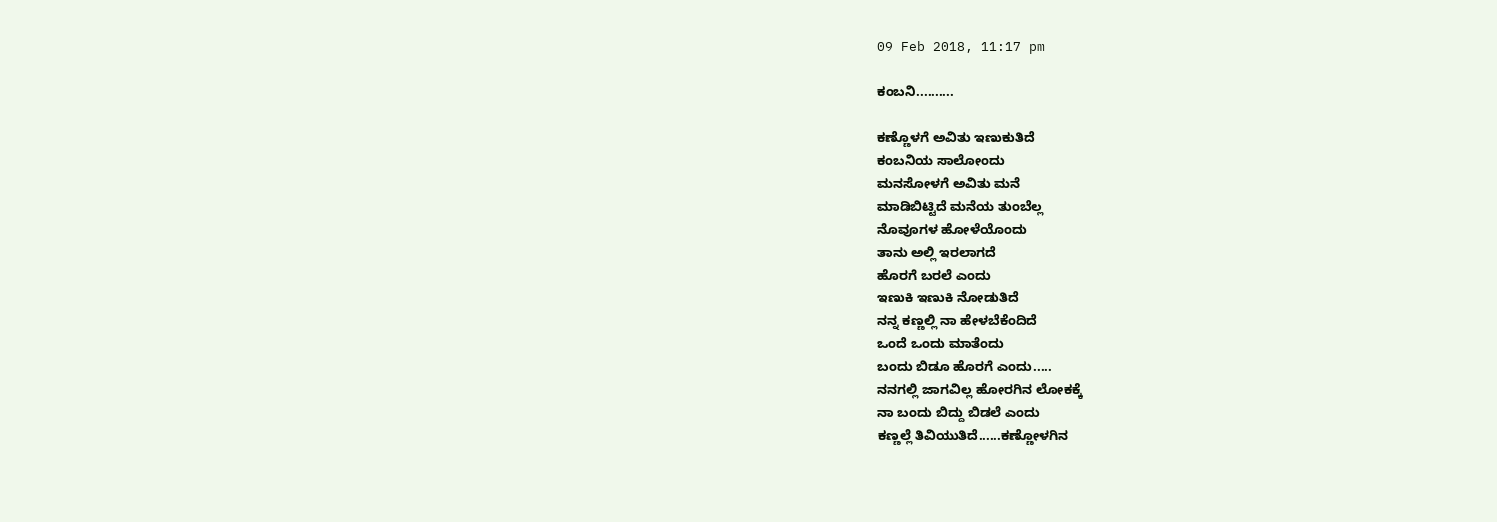09 Feb 2018, 11:17 pm

ಕಂಬನಿ..........

ಕಣ್ಣೊಳಗೆ ಅವಿತು ಇಣುಕುತಿದೆ
ಕಂಬನಿಯ ಸಾಲೋಂದು
ಮನಸೋಳಗೆ ಅವಿತು ಮನೆ
ಮಾಡಿಬಿಟ್ಟಿದೆ ಮನೆಯ ತುಂಬೆಲ್ಲ
ನೊವೂಗಳ ಹೋಳೆಯೊಂದು
ತಾನು ಅಲ್ಲಿ ಇರಲಾಗದೆ
ಹೊರಗೆ ಬರಲೆ ಎಂದು
ಇಣುಕಿ ಇಣುಕಿ ನೋಡುತಿದೆ
ನನ್ನ ಕಣ್ಣಲ್ಲಿ ನಾ ಹೇಳಬೆಕೆಂದಿದೆ
ಒಂದೆ ಒಂದು ಮಾತೆಂದು
ಬಂದು ಬಿಡೂ ಹೊರಗೆ ಎಂದು.....
ನನಗಲ್ಲಿ ಜಾಗವಿಲ್ಲ ಹೋರಗಿನ ಲೋಕಕ್ಕೆ
ನಾ ಬಂದು ಬಿದ್ದು ಬಿಡಲೆ ಎಂದು
ಕಣ್ಣಲ್ಲೆ ತಿವಿಯುತಿದೆ......ಕಣ್ಣೋಳಗಿನ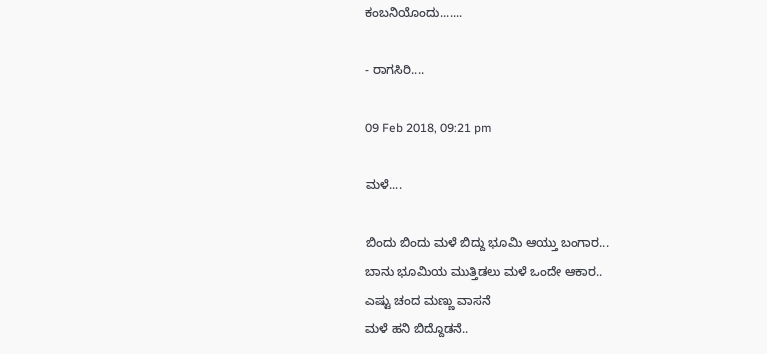ಕಂಬನಿಯೊಂದು.......

- ರಾಗಸಿರಿ....

09 Feb 2018, 09:21 pm

ಮಳೆ....

ಬಿಂದು ಬಿಂದು ಮಳೆ ಬಿದ್ದು ಭೂಮಿ ಆಯ್ತು ಬಂಗಾರ...
ಬಾನು ಭೂಮಿಯ ಮುತ್ತಿಡಲು ಮಳೆ ಒಂದೇ ಆಕಾರ..
ಎಷ್ಟು ಚಂದ ಮಣ್ಣು ವಾಸನೆ
ಮಳೆ ಹನಿ ಬಿದ್ದೊಡನೆ..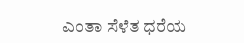ಎಂತಾ ಸೆಳೆತ ಧರೆಯ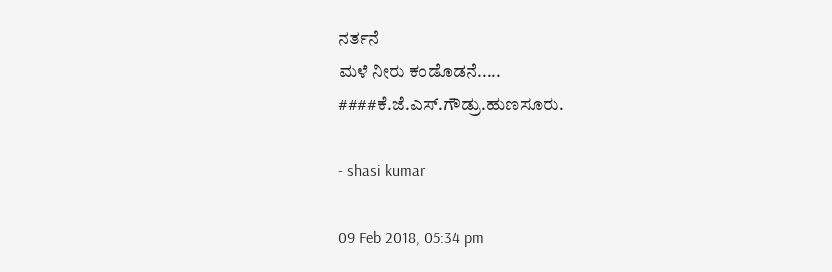ನರ್ತನೆ
ಮಳೆ ನೀರು ಕಂಡೊಡನೆ.....
####ಕೆ.ಜೆ.ಎಸ್.ಗೌಡ್ರು.ಹುಣಸೂರು.

- shasi kumar

09 Feb 2018, 05:34 pm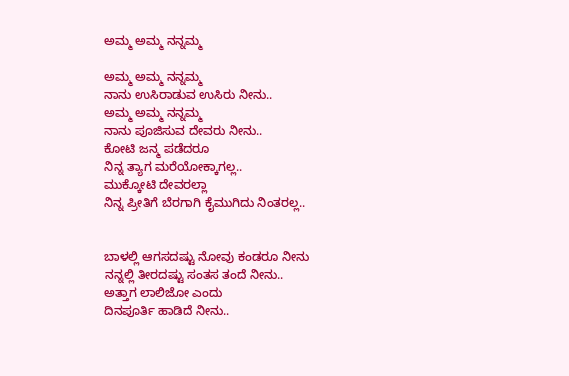ಅಮ್ಮ ಅಮ್ಮ ನನ್ನಮ್ಮ

ಅಮ್ಮ ಅಮ್ಮ ನನ್ನಮ್ಮ
ನಾನು ಉಸಿರಾಡುವ ಉಸಿರು ನೀನು..
ಅಮ್ಮ ಅಮ್ಮ ನನ್ನಮ್ಮ
ನಾನು ಪೂಜಿಸುವ ದೇವರು ನೀನು..
ಕೋಟಿ ಜನ್ಮ ಪಡೆದರೂ
ನಿನ್ನ ತ್ಯಾಗ ಮರೆಯೋಕ್ಕಾಗಲ್ಲ..
ಮುಕ್ಕೋಟಿ ದೇವರಲ್ಲಾ
ನಿನ್ನ ಪ್ರೀತಿಗೆ ಬೆರಗಾಗಿ ಕೈಮುಗಿದು ನಿಂತರಲ್ಲ..


ಬಾಳಲ್ಲಿ ಆಗಸದಷ್ಟು ನೋವು ಕಂಡರೂ ನೀನು
ನನ್ನಲ್ಲಿ ತೀರದಷ್ಟು ಸಂತಸ ತಂದೆ ನೀನು..
ಅತ್ತಾಗ ಲಾಲಿಜೋ ಎಂದು
ದಿನಪೂರ್ತಿ ಹಾಡಿದೆ ನೀನು..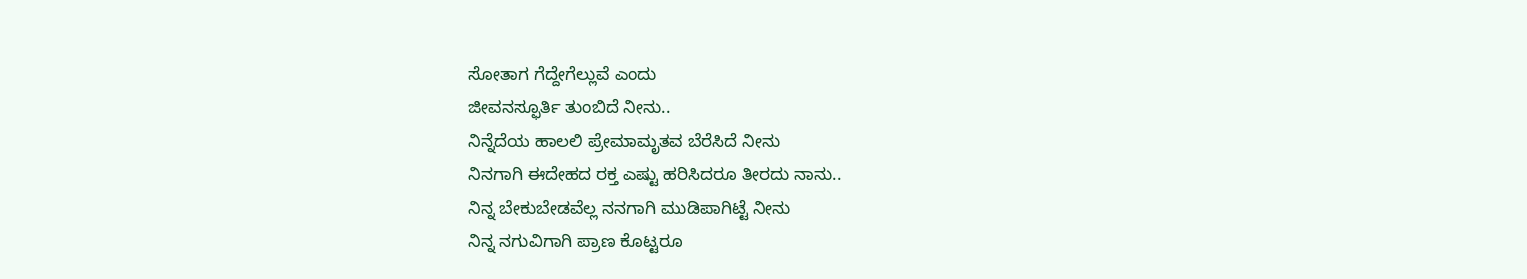ಸೋತಾಗ ಗೆದ್ದೇಗೆಲ್ಲುವೆ ಎಂದು
ಜೀವನಸ್ಫೂರ್ತಿ ತುಂಬಿದೆ ನೀನು..
ನಿನ್ನೆದೆಯ ಹಾಲಲಿ ಪ್ರೇಮಾಮೃತವ ಬೆರೆಸಿದೆ ನೀನು
ನಿನಗಾಗಿ ಈದೇಹದ ರಕ್ತ ಎಷ್ಟು ಹರಿಸಿದರೂ ತೀರದು ನಾನು..
ನಿನ್ನ ಬೇಕುಬೇಡವೆಲ್ಲ ನನಗಾಗಿ ಮುಡಿಪಾಗಿಟ್ಟೆ ನೀನು
ನಿನ್ನ ನಗುವಿಗಾಗಿ ಪ್ರಾಣ ಕೊಟ್ಟರೂ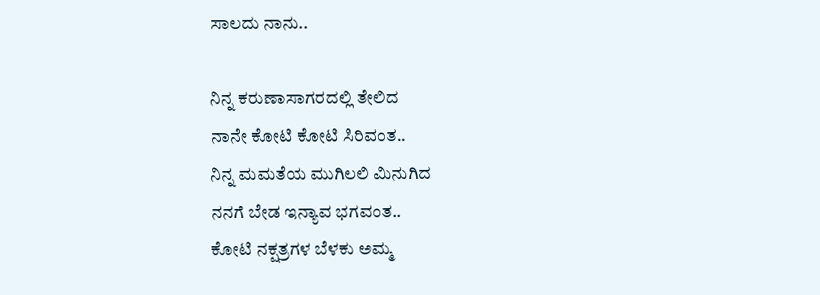ಸಾಲದು ನಾನು..

ನಿನ್ನ ಕರುಣಾಸಾಗರದಲ್ಲಿ ತೇಲಿದ
ನಾನೇ ಕೋಟಿ ಕೋಟಿ ಸಿರಿವಂತ..
ನಿನ್ನ ಮಮತೆಯ ಮುಗಿಲಲಿ ಮಿನುಗಿದ
ನನಗೆ ಬೇಡ ಇನ್ಯಾವ ಭಗವಂತ..
ಕೋಟಿ ನಕ್ಷತ್ರಗಳ ಬೆಳಕು ಅಮ್ಮ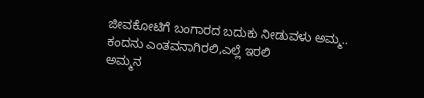ಜೀವಕೋಟಿಗೆ ಬಂಗಾರದ ಬದುಕು ನೀಡುವಳು ಅಮ್ಮ..
ಕಂದನು ಎಂತವನಾಗಿರಲಿ,ಎಲ್ಲೆ ಇರಲಿ
ಅಮ್ಮನ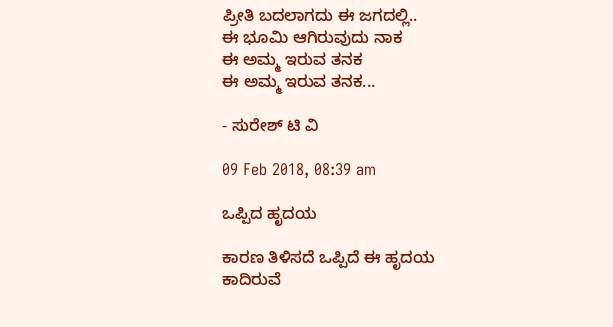ಪ್ರೀತಿ ಬದಲಾಗದು ಈ ಜಗದಲ್ಲಿ..
ಈ ಭೂಮಿ ಆಗಿರುವುದು ನಾಕ
ಈ ಅಮ್ಮ ಇರುವ ತನಕ
ಈ ಅಮ್ಮ ಇರುವ ತನಕ...

- ಸುರೇಶ್ ಟಿ ವಿ

09 Feb 2018, 08:39 am

ಒಪ್ಪಿದ ಹೃದಯ

ಕಾರಣ ತಿಳಿಸದೆ ಒಪ್ಪಿದೆ ಈ ಹೃದಯ
ಕಾದಿರುವೆ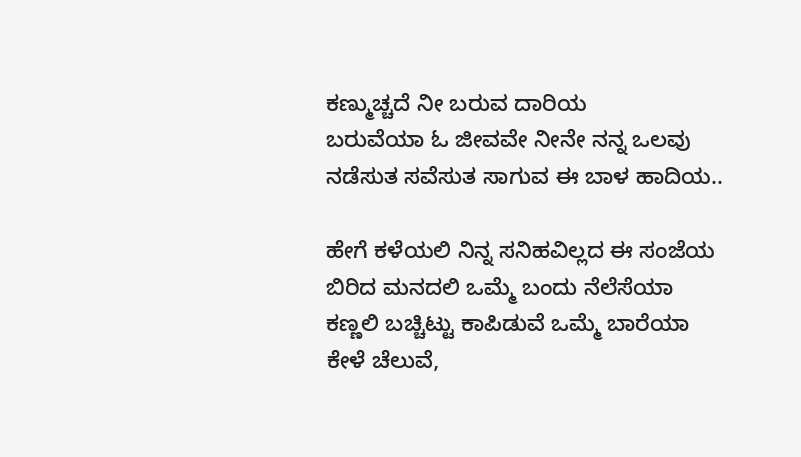ಕಣ್ಮುಚ್ಚದೆ ನೀ ಬರುವ ದಾರಿಯ
ಬರುವೆಯಾ ಓ ಜೀವವೇ ನೀನೇ ನನ್ನ ಒಲವು
ನಡೆಸುತ ಸವೆಸುತ ಸಾಗುವ ಈ ಬಾಳ ಹಾದಿಯ..

ಹೇಗೆ ಕಳೆಯಲಿ ನಿನ್ನ ಸನಿಹವಿಲ್ಲದ ಈ ಸಂಜೆಯ
ಬಿರಿದ ಮನದಲಿ ಒಮ್ಮೆ ಬಂದು ನೆಲೆಸೆಯಾ
ಕಣ್ಣಲಿ ಬಚ್ಚಿಟ್ಟು ಕಾಪಿಡುವೆ ಒಮ್ಮೆ ಬಾರೆಯಾ
ಕೇಳೆ ಚೆಲುವೆ,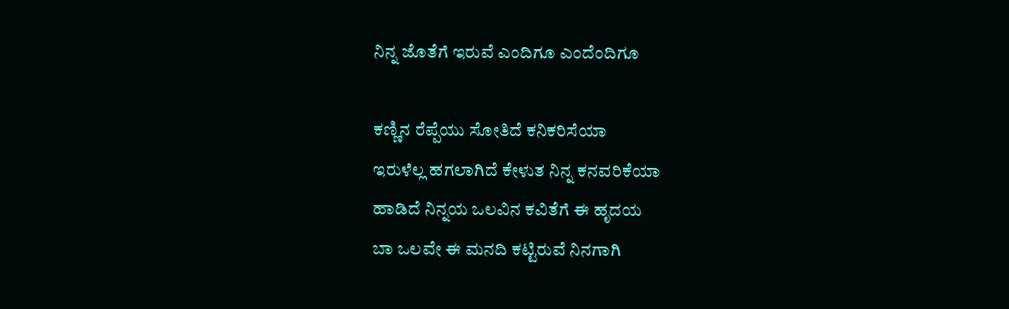ನಿನ್ನ ಜೊತೆಗೆ ಇರುವೆ ಎಂದಿಗೂ ಎಂದೆಂದಿಗೂ

ಕಣ್ಣಿನ ರೆಪ್ಪೆಯು ಸೋತಿದೆ ಕನಿಕರಿಸೆಯಾ
ಇರುಳೆಲ್ಲ ಹಗಲಾಗಿದೆ ಕೇಳುತ ನಿನ್ನ ಕನವರಿಕೆಯಾ
ಹಾಡಿದೆ ನಿನ್ನಯ ಒಲವಿನ ಕವಿತೆಗೆ ಈ ಹೃದಯ
ಬಾ ಒಲವೇ ಈ ಮನದಿ ಕಟ್ಟಿರುವೆ ನಿನಗಾಗಿ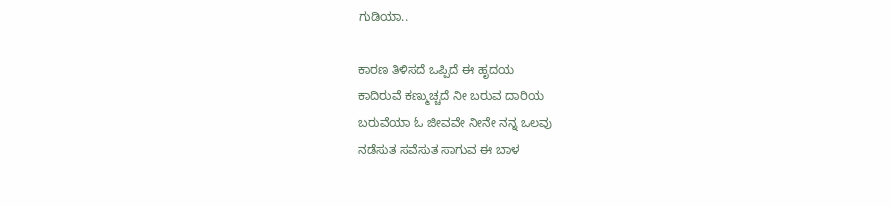ಗುಡಿಯಾ..

ಕಾರಣ ತಿಳಿಸದೆ ಒಪ್ಪಿದೆ ಈ ಹೃದಯ
ಕಾದಿರುವೆ ಕಣ್ಮುಚ್ಚದೆ ನೀ ಬರುವ ದಾರಿಯ
ಬರುವೆಯಾ ಓ ಜೀವವೇ ನೀನೇ ನನ್ನ ಒಲವು
ನಡೆಸುತ ಸವೆಸುತ ಸಾಗುವ ಈ ಬಾಳ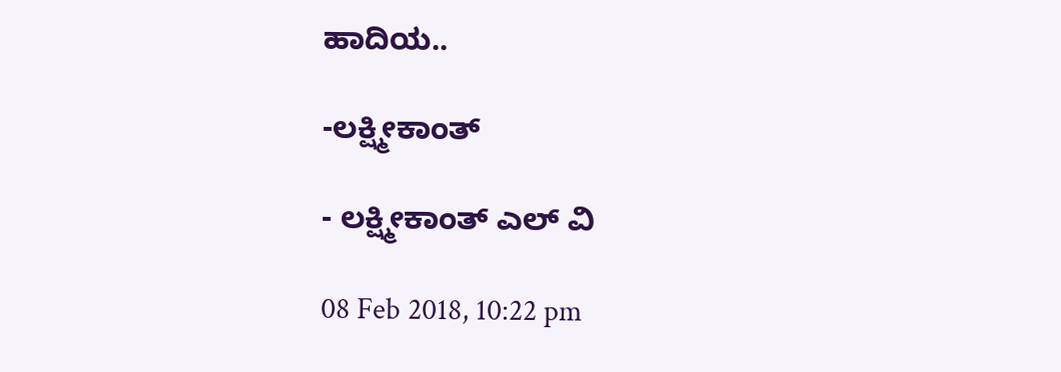ಹಾದಿಯ..

-ಲಕ್ಷ್ಮೀಕಾಂತ್

- ಲಕ್ಷ್ಮೀಕಾಂತ್ ಎಲ್ ವಿ

08 Feb 2018, 10:22 pm